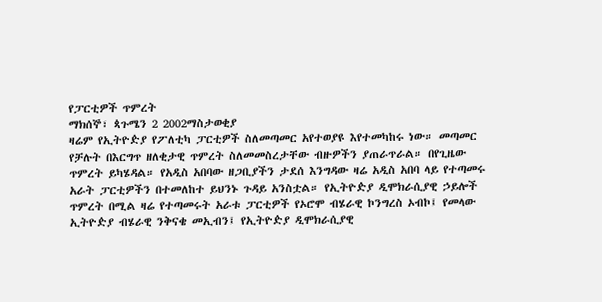የፓርቲዎች ጥምረት
ማክሰኞ፣ ጳጉሜን 2 2002ማስታወቂያ
ዛሬም የኢትዮዽያ የፖለቲካ ፓርቲዎች ስለመጣመር አየተወያዩ እየተመካከሩ ነው። መጣመር የቻሉት በእርግጥ ዘለቂታዊ ጥምረት ስለመመስረታቸው ብዙዎችን ያጠራጥራል። በየጊዜው ጥምረት ይካሄዳል። የአዲስ አበባው ዘጋቢያችን ታደሰ እንግዳው ዛሬ አዲስ አበባ ላይ የተጣመሩ አራት ፓርቲዎችን በተመለከተ ይህንኑ ጉዳይ አንስቷል። የኢትዮዽያ ዲሞክራሲያዊ ኃይሎች ጥምረት በሚል ዛሬ የተጣመሩት አራቱ ፓርቲዎች የኦሮሞ ብሄራዊ ኮንግረስ ኦብኮ፤ የመላው ኢትዮዽያ ብሄራዊ ንቅናቄ መኢብን፤ የኢትዮዽያ ዲሞክራሲያዊ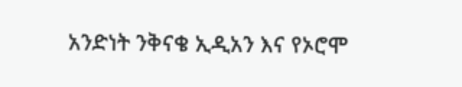አንድነት ንቅናቄ ኢዲአን እና የኦሮሞ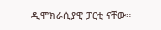ዲሞክራሲያዊ ፓርቲ ናቸው።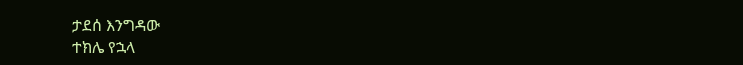ታደሰ እንግዳው
ተክሌ የኋላ